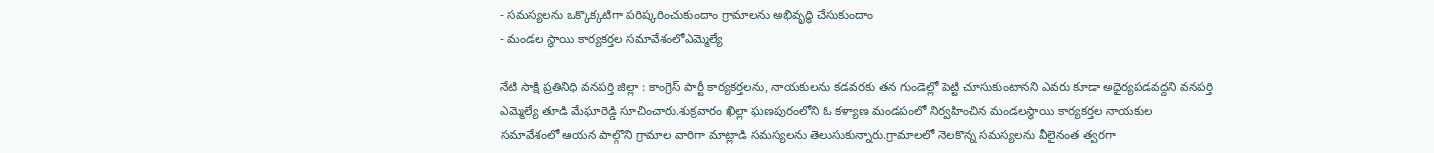- సమస్యలను ఒక్కొక్కటిగా పరిష్కరించుకుందాం గ్రామాలను అభివృద్ధి చేసుకుందాం
- మండల స్థాయి కార్యకర్తల సమావేశంలోఎమ్మెల్యే

నేటి సాక్షి ప్రతినిధి వనపర్తి జిల్లా : కాంగ్రెస్ పార్టీ కార్యకర్తలను, నాయకులను కడవరకు తన గుండెల్లో పెట్టి చూసుకుంటానని ఎవరు కూడా అధైర్యపడవద్దని వనపర్తి ఎమ్మెల్యే తూడి మేఘారెడ్డి సూచించారు.శుక్రవారం ఖిల్లా ఘణపురంలోని ఓ కళ్యాణ మండపంలో నిర్వహించిన మండలస్థాయి కార్యకర్తల నాయకుల సమావేశంలో ఆయన పాల్గొని గ్రామాల వారిగా మాట్లాడి సమస్యలను తెలుసుకున్నారు.గ్రామాలలో నెలకొన్న సమస్యలను వీలైనంత త్వరగా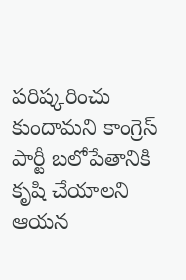పరిష్కరించు కుందామని కాంగ్రెస్ పార్టీ బలోపేతానికి కృషి చేయాలని ఆయన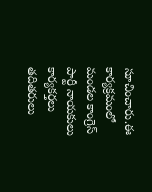సూచించారు.ఈ కార్యక్రమంలో మండల కాంగ్రెస్ పార్టీ నాయకులు కార్యకర్తలు తదితరులు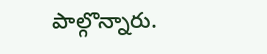పాల్గొన్నారు.